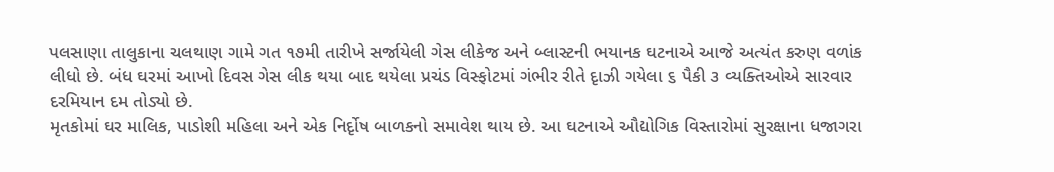પલસાણા તાલુકાના ચલથાણ ગામે ગત ૧૭મી તારીખે સર્જાયેલી ગેસ લીકેજ અને બ્લાસ્ટની ભયાનક ઘટનાએ આજે અત્યંત કરુણ વળાંક લીધો છે. બંધ ઘરમાં આખો દિવસ ગેસ લીક થયા બાદ થયેલા પ્રચંડ વિસ્ફોટમાં ગંભીર રીતે દૃાઝી ગયેલા ૬ પૈકી ૩ વ્યક્તિઓએ સારવાર દરમિયાન દમ તોડ્યો છે.
મૃતકોમાં ઘર માલિક, પાડોશી મહિલા અને એક નિર્દૃોષ બાળકનો સમાવેશ થાય છે. આ ઘટનાએ ઔદ્યોગિક વિસ્તારોમાં સુરક્ષાના ધજાગરા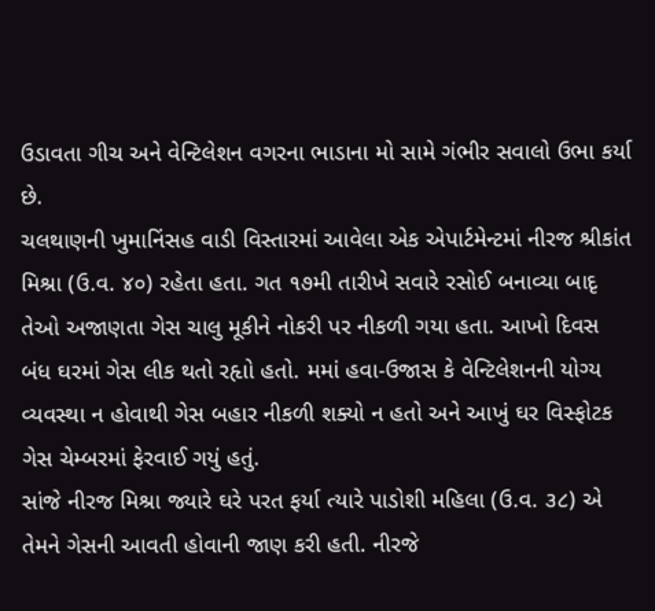ઉડાવતા ગીચ અને વેન્ટિલેશન વગરના ભાડાના મો સામે ગંભીર સવાલો ઉભા કર્યા છે.
ચલથાણની ખુમાનિંસહ વાડી વિસ્તારમાં આવેલા એક એપાર્ટમેન્ટમાં નીરજ શ્રીકાંત મિશ્રા (ઉ.વ. ૪૦) રહેતા હતા. ગત ૧૭મી તારીખે સવારે રસોઈ બનાવ્યા બાદૃ તેઓ અજાણતા ગેસ ચાલુ મૂકીને નોકરી પર નીકળી ગયા હતા. આખો દિવસ બંધ ઘરમાં ગેસ લીક થતો રહૃાો હતો. મમાં હવા-ઉજાસ કે વેન્ટિલેશનની યોગ્ય વ્યવસ્થા ન હોવાથી ગેસ બહાર નીકળી શક્યો ન હતો અને આખું ઘર વિસ્ફોટક ગેસ ચેમ્બરમાં ફેરવાઈ ગયું હતું.
સાંજે નીરજ મિશ્રા જ્યારે ઘરે પરત ફર્યા ત્યારે પાડોશી મહિલા (ઉ.વ. ૩૮) એ તેમને ગેસની આવતી હોવાની જાણ કરી હતી. નીરજે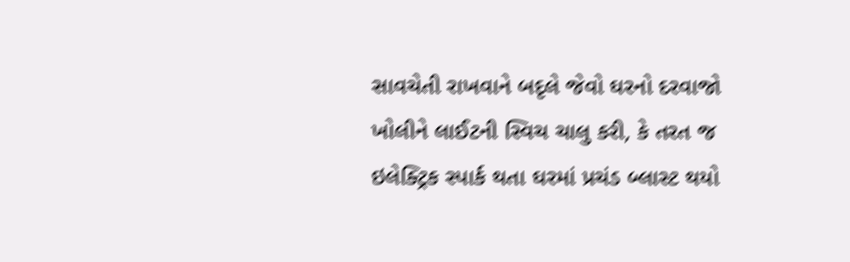સાવચેતી રાખવાને બદૃલે જેવો ઘરનો દરવાજો ખોલીને લાઈટની સ્વિચ ચાલુ કરી, કે તરત જ ઇલેક્ટ્રિક સ્પાર્ક થતા ઘરમાં પ્રચંડ બ્લાસ્ટ થયો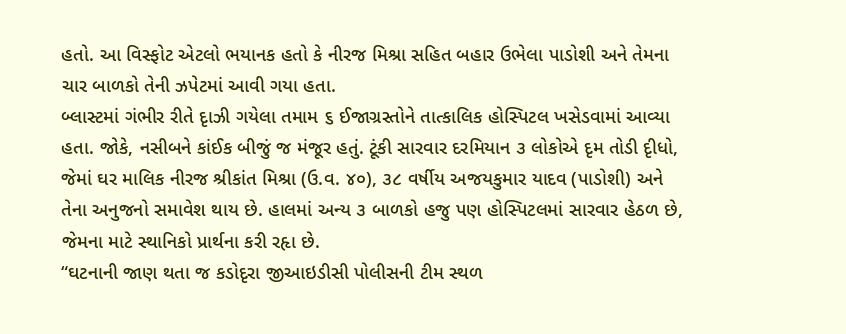હતો. આ વિસ્ફોટ એટલો ભયાનક હતો કે નીરજ મિશ્રા સહિત બહાર ઉભેલા પાડોશી અને તેમના ચાર બાળકો તેની ઝપેટમાં આવી ગયા હતા.
બ્લાસ્ટમાં ગંભીર રીતે દૃાઝી ગયેલા તમામ ૬ ઈજાગ્રસ્તોને તાત્કાલિક હોસ્પિટલ ખસેડવામાં આવ્યા હતા. જોકે, નસીબને કાંઈક બીજું જ મંજૂર હતું. ટૂંકી સારવાર દરમિયાન ૩ લોકોએ દૃમ તોડી દૃીધો, જેમાં ઘર માલિક નીરજ શ્રીકાંત મિશ્રા (ઉ.વ. ૪૦), ૩૮ વર્ષીય અજયકુમાર યાદવ (પાડોશી) અને તેના અનુજનો સમાવેશ થાય છે. હાલમાં અન્ય ૩ બાળકો હજુ પણ હોસ્પિટલમાં સારવાર હેઠળ છે, જેમના માટે સ્થાનિકો પ્રાર્થના કરી રહૃા છે.
“ઘટનાની જાણ થતા જ કડોદૃરા જીઆઇડીસી પોલીસની ટીમ સ્થળ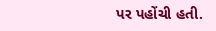પર પહોંચી હતી.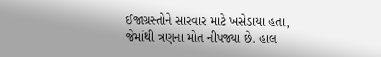ઈજાગ્રસ્તોને સારવાર માટે ખસેડાયા હતા, જેમાંથી ત્રણના મોત નીપજ્યા છે. હાલ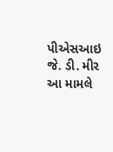પીએસઆઇ જે. ડી. મીર આ મામલે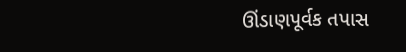ઊંડાણપૂર્વક તપાસ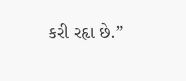કરી રહૃા છે.”